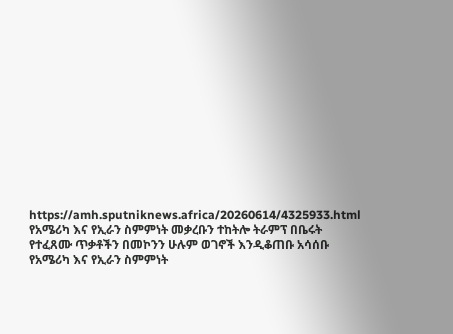https://amh.sputniknews.africa/20260614/4325933.html
የአሜሪካ እና የኢራን ስምምነት መቃረቡን ተከትሎ ትራምፕ በቤሩት የተፈጸሙ ጥቃቶችን በመኮንን ሁሉም ወገኖች እንዲቆጠቡ አሳሰቡ
የአሜሪካ እና የኢራን ስምምነት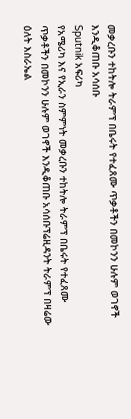መቃረቡን ተከትሎ ትራምፕ በቤሩት የተፈጸሙ ጥቃቶችን በመኮንን ሁሉም ወገኖች እንዲቆጠቡ አሳሰቡ
Sputnik አፍሪካ
የአሜሪካ እና የኢራን ስምምነት መቃረቡን ተከትሎ ትራምፕ በቤሩት የተፈጸሙ ጥቃቶችን በመኮንን ሁሉም ወገኖች እንዲቆጠቡ አሳሰቡፕሬዚዳንት ትራምፕ በዛሬው ዕለት እስራኤል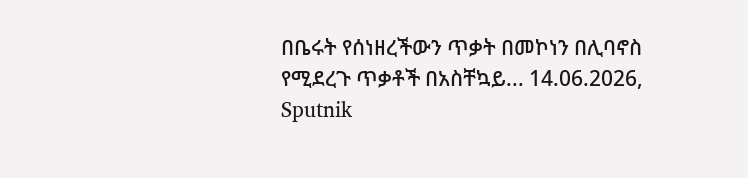በቤሩት የሰነዘረችውን ጥቃት በመኮነን በሊባኖስ የሚደረጉ ጥቃቶች በአስቸኳይ... 14.06.2026, Sputnik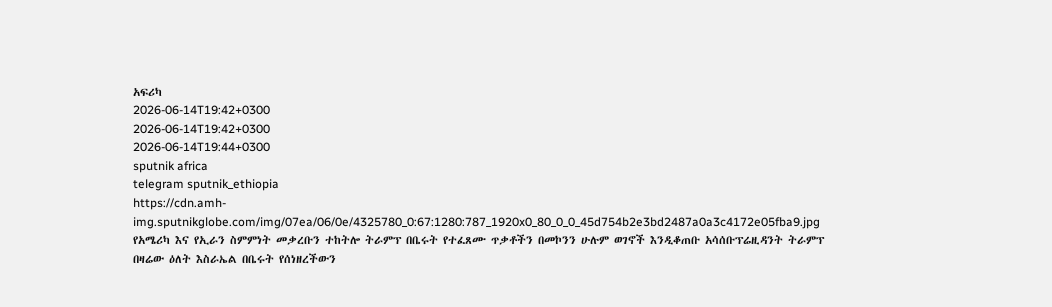አፍሪካ
2026-06-14T19:42+0300
2026-06-14T19:42+0300
2026-06-14T19:44+0300
sputnik africa
telegram sputnik_ethiopia
https://cdn.amh-img.sputnikglobe.com/img/07ea/06/0e/4325780_0:67:1280:787_1920x0_80_0_0_45d754b2e3bd2487a0a3c4172e05fba9.jpg
የአሜሪካ እና የኢራን ስምምነት መቃረቡን ተከትሎ ትራምፕ በቤሩት የተፈጸሙ ጥቃቶችን በመኮንን ሁሉም ወገኖች እንዲቆጠቡ አሳሰቡፕሬዚዳንት ትራምፕ በዛሬው ዕለት እስራኤል በቤሩት የሰነዘረችውን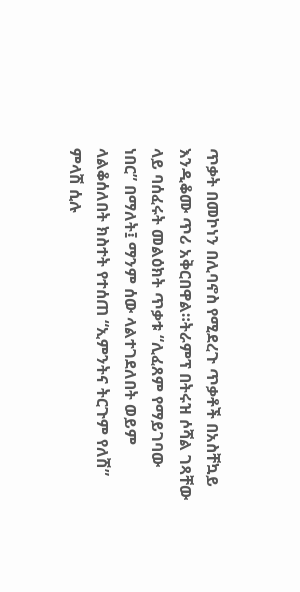ጥቃት በመኮነን በሊባኖስ የሚደረጉ ጥቃቶች በአስቸኳይ እንዲቆሙ ጥሪ አቅርበዋል።ትራምፕ በትሩዝ ሶሻል ገጻቸው ላይ ባሰፈሩት መልዕክት ጥቃቱ “ሊፈጸም የማይገባው ነበር” በማለት፤ ማንም ሰው ላልተገደለበት ወይም ላልቆሰለበት ክስተት የተሰጠ “ኢምንትና ትርጉም የለሽ” ምላሽ ሲሉ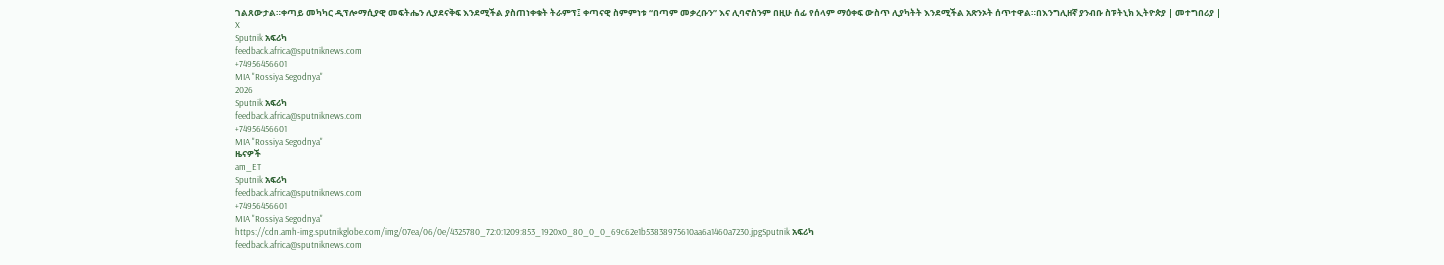ገልጸውታል።ቀጣይ መካካር ዲፕሎማሲያዊ መፍትሔን ሊያደናቅፍ እንደሚችል ያስጠነቀቁት ትራምፕ፤ ቀጣናዊ ስምምነቱ “በጣም መቃረቡን” እና ሊባኖስንም በዚሁ ሰፊ የሰላም ማዕቀፍ ውስጥ ሊያካትት እንደሚችል አጽንኦት ሰጥተዋል።በእንግሊዘኛ ያንብቡ ስፑትኒክ ኢትዮጵያ | መተግበሪያ | X
Sputnik አፍሪካ
feedback.africa@sputniknews.com
+74956456601
MIA "Rossiya Segodnya"
2026
Sputnik አፍሪካ
feedback.africa@sputniknews.com
+74956456601
MIA "Rossiya Segodnya"
ዜናዎች
am_ET
Sputnik አፍሪካ
feedback.africa@sputniknews.com
+74956456601
MIA "Rossiya Segodnya"
https://cdn.amh-img.sputnikglobe.com/img/07ea/06/0e/4325780_72:0:1209:853_1920x0_80_0_0_69c62e1b53838975610aa6a1460a7230.jpgSputnik አፍሪካ
feedback.africa@sputniknews.com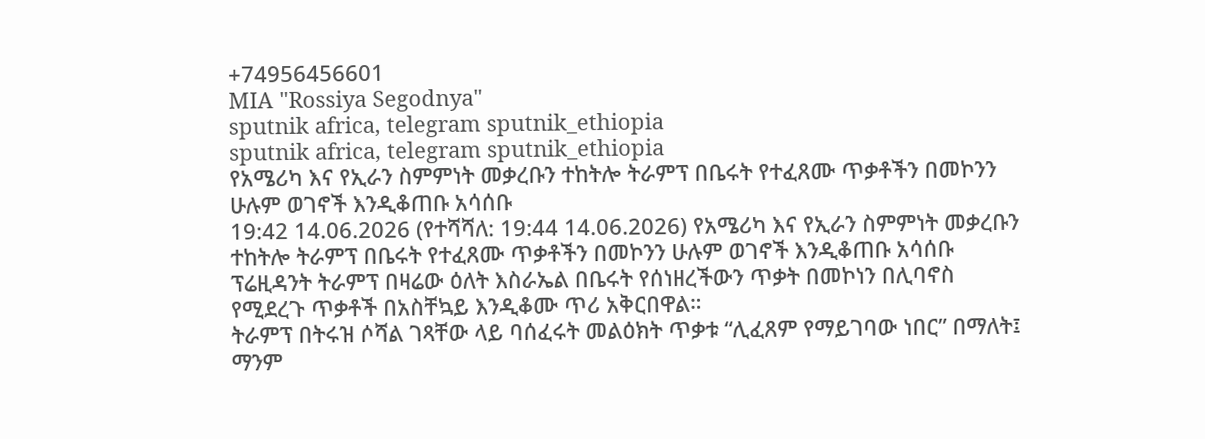+74956456601
MIA "Rossiya Segodnya"
sputnik africa, telegram sputnik_ethiopia
sputnik africa, telegram sputnik_ethiopia
የአሜሪካ እና የኢራን ስምምነት መቃረቡን ተከትሎ ትራምፕ በቤሩት የተፈጸሙ ጥቃቶችን በመኮንን ሁሉም ወገኖች እንዲቆጠቡ አሳሰቡ
19:42 14.06.2026 (የተሻሻለ: 19:44 14.06.2026) የአሜሪካ እና የኢራን ስምምነት መቃረቡን ተከትሎ ትራምፕ በቤሩት የተፈጸሙ ጥቃቶችን በመኮንን ሁሉም ወገኖች እንዲቆጠቡ አሳሰቡ
ፕሬዚዳንት ትራምፕ በዛሬው ዕለት እስራኤል በቤሩት የሰነዘረችውን ጥቃት በመኮነን በሊባኖስ የሚደረጉ ጥቃቶች በአስቸኳይ እንዲቆሙ ጥሪ አቅርበዋል።
ትራምፕ በትሩዝ ሶሻል ገጻቸው ላይ ባሰፈሩት መልዕክት ጥቃቱ “ሊፈጸም የማይገባው ነበር” በማለት፤ ማንም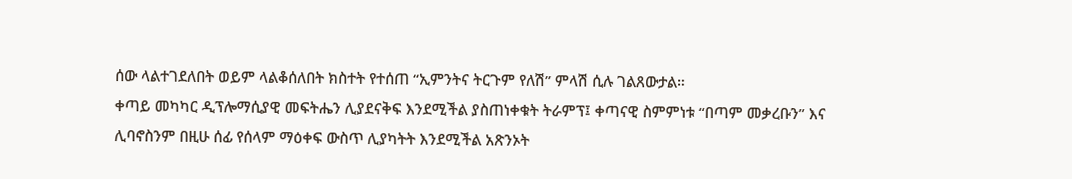ሰው ላልተገደለበት ወይም ላልቆሰለበት ክስተት የተሰጠ “ኢምንትና ትርጉም የለሽ” ምላሽ ሲሉ ገልጸውታል።
ቀጣይ መካካር ዲፕሎማሲያዊ መፍትሔን ሊያደናቅፍ እንደሚችል ያስጠነቀቁት ትራምፕ፤ ቀጣናዊ ስምምነቱ “በጣም መቃረቡን” እና ሊባኖስንም በዚሁ ሰፊ የሰላም ማዕቀፍ ውስጥ ሊያካትት እንደሚችል አጽንኦት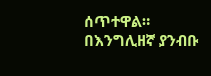ሰጥተዋል።
በእንግሊዘኛ ያንብቡ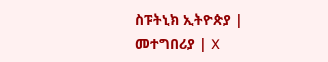ስፑትኒክ ኢትዮጵያ | መተግበሪያ | X